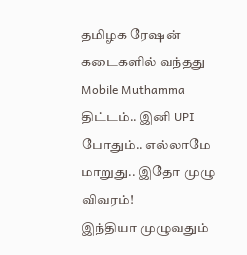தமிழக ரேஷன் கடைகளில் வந்தது Mobile Muthamma திட்டம்.. இனி UPI போதும்.. எல்லாமே மாறுது.. இதோ முழு விவரம்!
இந்தியா முழுவதும்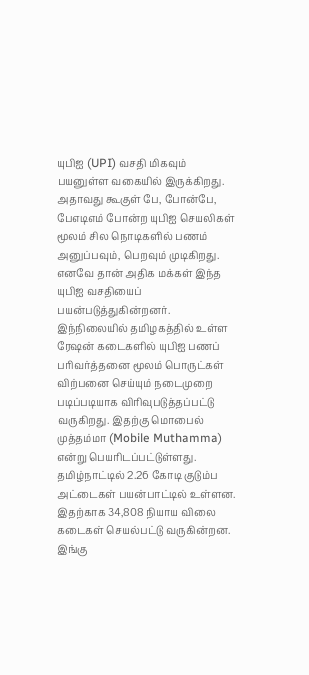யுபிஐ (UPI) வசதி மிகவும் பயனுள்ள வகையில் இருக்கிறது. அதாவது கூகுள் பே, போன்பே, பேஎடிஎம் போன்ற யுபிஐ செயலிகள் மூலம் சில நொடிகளில் பணம் அனுப்பவும், பெறவும் முடிகிறது. எனவே தான் அதிக மக்கள் இந்த யுபிஐ வசதியைப் பயன்படுத்துகின்றனர். இந்நிலையில் தமிழகத்தில் உள்ள ரேஷன் கடைகளில் யுபிஐ பணப் பரிவர்த்தனை மூலம் பொருட்கள் விற்பனை செய்யும் நடைமுறை படிப்படியாக விரிவுபடுத்தப்பட்டு வருகிறது. இதற்கு மொபைல் முத்தம்மா (Mobile Muthamma) என்று பெயரிடப்பட்டுள்ளது.
தமிழ்நாட்டில் 2.26 கோடி குடும்ப அட்டைகள் பயன்பாட்டில் உள்ளன. இதற்காக 34,808 நியாய விலை கடைகள் செயல்பட்டு வருகின்றன. இங்கு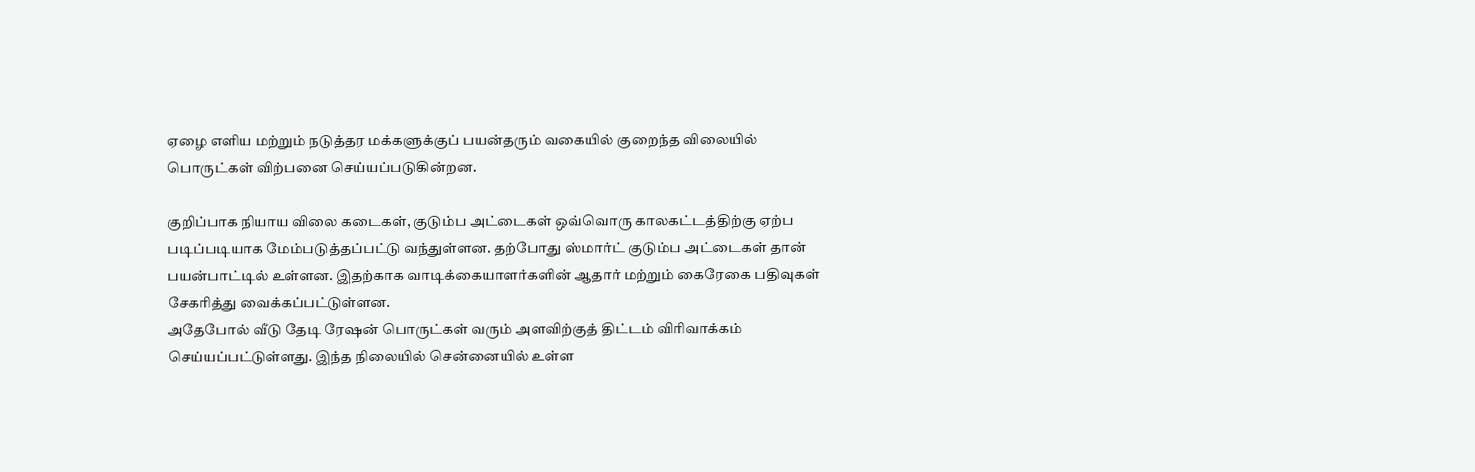ஏழை எளிய மற்றும் நடுத்தர மக்களுக்குப் பயன்தரும் வகையில் குறைந்த விலையில் பொருட்கள் விற்பனை செய்யப்படுகின்றன.

குறிப்பாக நியாய விலை கடைகள், குடும்ப அட்டைகள் ஒவ்வொரு காலகட்டத்திற்கு ஏற்ப படிப்படியாக மேம்படுத்தப்பட்டு வந்துள்ளன. தற்போது ஸ்மார்ட் குடும்ப அட்டைகள் தான் பயன்பாட்டில் உள்ளன. இதற்காக வாடிக்கையாளர்களின் ஆதார் மற்றும் கைரேகை பதிவுகள் சேகரித்து வைக்கப்பட்டுள்ளன.
அதேபோல் வீடு தேடி ரேஷன் பொருட்கள் வரும் அளவிற்குத் திட்டம் விரிவாக்கம் செய்யப்பட்டுள்ளது. இந்த நிலையில் சென்னையில் உள்ள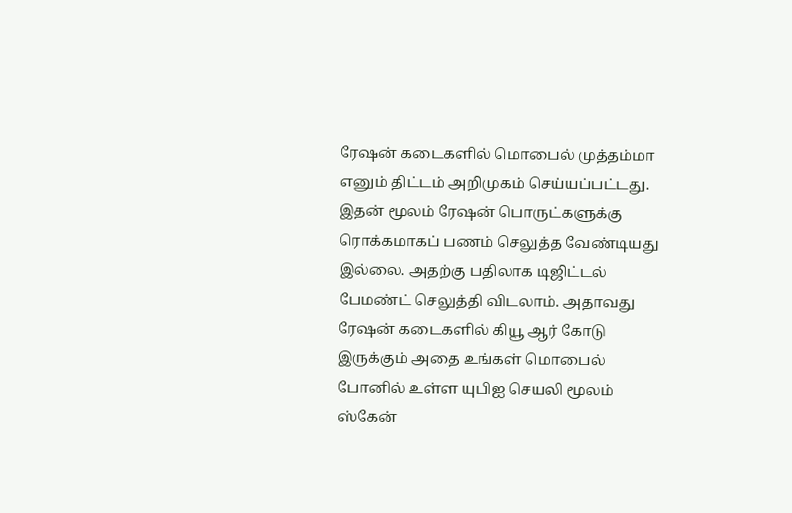ரேஷன் கடைகளில் மொபைல் முத்தம்மா எனும் திட்டம் அறிமுகம் செய்யப்பட்டது. இதன் மூலம் ரேஷன் பொருட்களுக்கு ரொக்கமாகப் பணம் செலுத்த வேண்டியது இல்லை. அதற்கு பதிலாக டிஜிட்டல் பேமண்ட் செலுத்தி விடலாம். அதாவது ரேஷன் கடைகளில் கியூ ஆர் கோடு இருக்கும் அதை உங்கள் மொபைல் போனில் உள்ள யுபிஐ செயலி மூலம் ஸ்கேன்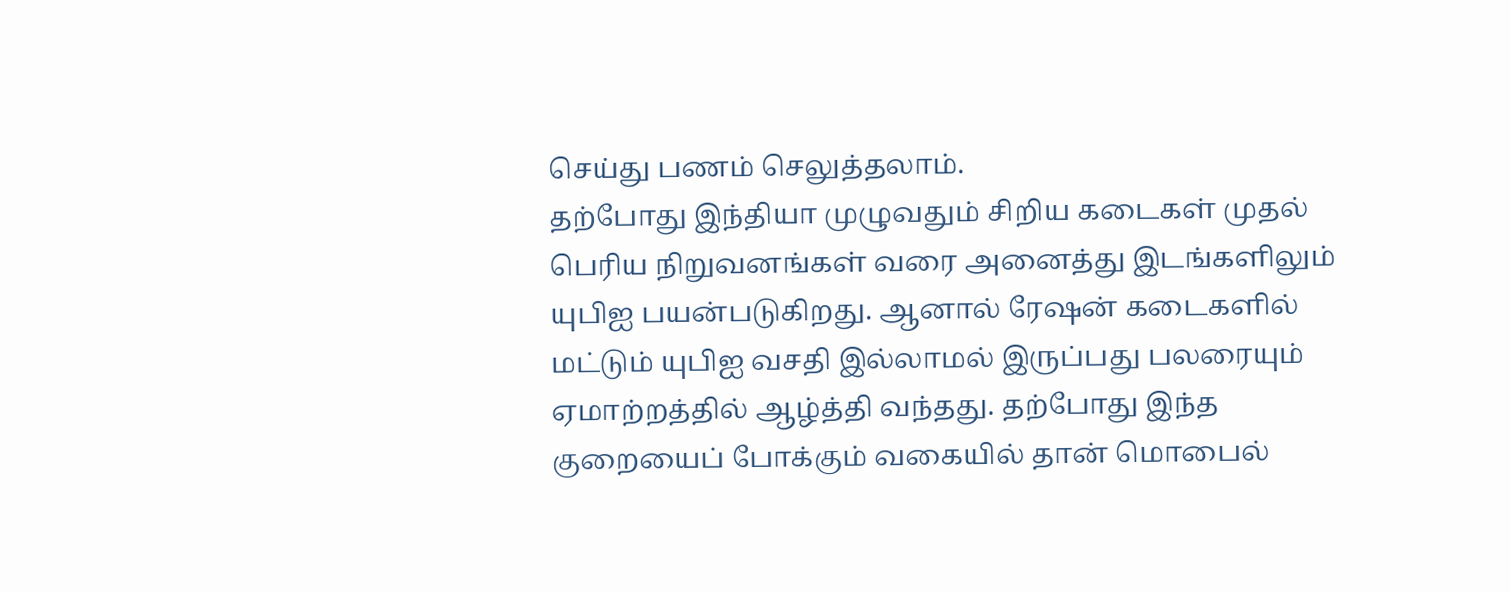செய்து பணம் செலுத்தலாம்.
தற்போது இந்தியா முழுவதும் சிறிய கடைகள் முதல் பெரிய நிறுவனங்கள் வரை அனைத்து இடங்களிலும் யுபிஐ பயன்படுகிறது. ஆனால் ரேஷன் கடைகளில் மட்டும் யுபிஐ வசதி இல்லாமல் இருப்பது பலரையும் ஏமாற்றத்தில் ஆழ்த்தி வந்தது. தற்போது இந்த குறையைப் போக்கும் வகையில் தான் மொபைல்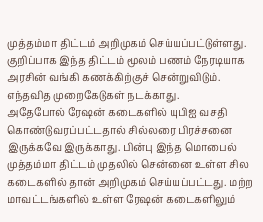முத்தம்மா திட்டம் அறிமுகம் செய்யப்பட்டுள்ளது. குறிப்பாக இந்த திட்டம் மூலம் பணம் நேரடியாக அரசின் வங்கி கணக்கிற்குச் சென்றுவிடும். எந்தவித முறைகேடுகள் நடக்காது.
அதேபோல் ரேஷன் கடைகளில் யுபிஐ வசதி கொண்டுவரப்பட்டதால் சில்லரை பிரச்சனை இருக்கவே இருக்காது. பின்பு இந்த மொபைல் முத்தம்மா திட்டம் முதலில் சென்னை உள்ள சில கடைகளில் தான் அறிமுகம் செய்யப்பட்டது. மற்ற மாவட்டங்களில் உள்ள ரேஷன் கடைகளிலும்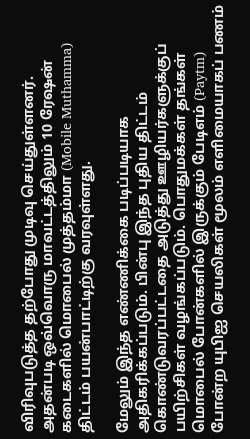விரிவுபடுத்த தற்போது முடிவு செய்துள்ளனர். அதன்படி ஒவ்வொரு மாவட்டத்திலும் 10 ரேஷன் கடைகளில் மொபைல் முத்தம்மா (Mobile Muthamma) திட்டம் பயன்பாட்டிற்கு வரவுள்ளது.

மேலும் இந்த எண்ணிக்கை படிப்படியாக அதிகரிக்கப்படும். பின்பு இந்த புதிய திட்டம் கொண்டுவரப்பட்டதை அடுத்து ஊழியர்களுக்குப் பயிற்சிகள் வழங்கப்படும். பொதுமக்கள் தங்கள் மொபைல் போன்களில் இருக்கும் பேடிஎம் (Paytm) போன்ற யுபிஐ செயலிகள் மூலம் எளிமையாகப் பணம்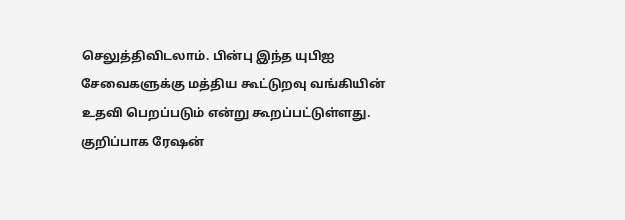செலுத்திவிடலாம். பின்பு இந்த யுபிஐ சேவைகளுக்கு மத்திய கூட்டுறவு வங்கியின் உதவி பெறப்படும் என்று கூறப்பட்டுள்ளது.
குறிப்பாக ரேஷன்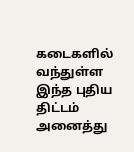கடைகளில் வந்துள்ள இந்த புதிய திட்டம் அனைத்து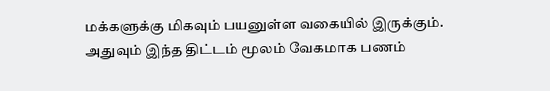மக்களுக்கு மிகவும் பயனுள்ள வகையில் இருக்கும். அதுவும் இந்த திட்டம் மூலம் வேகமாக பணம்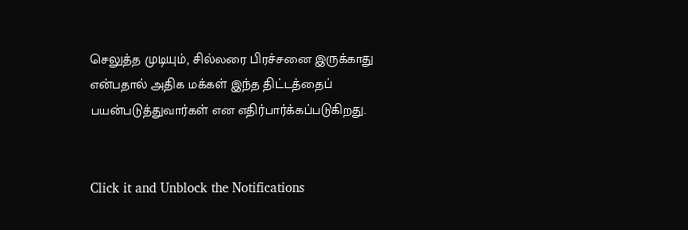செலுத்த முடியும், சில்லரை பிரச்சனை இருக்காது என்பதால் அதிக மக்கள் இந்த திட்டத்தைப் பயன்படுத்துவார்கள் என எதிர்பார்க்கப்படுகிறது.


Click it and Unblock the Notifications